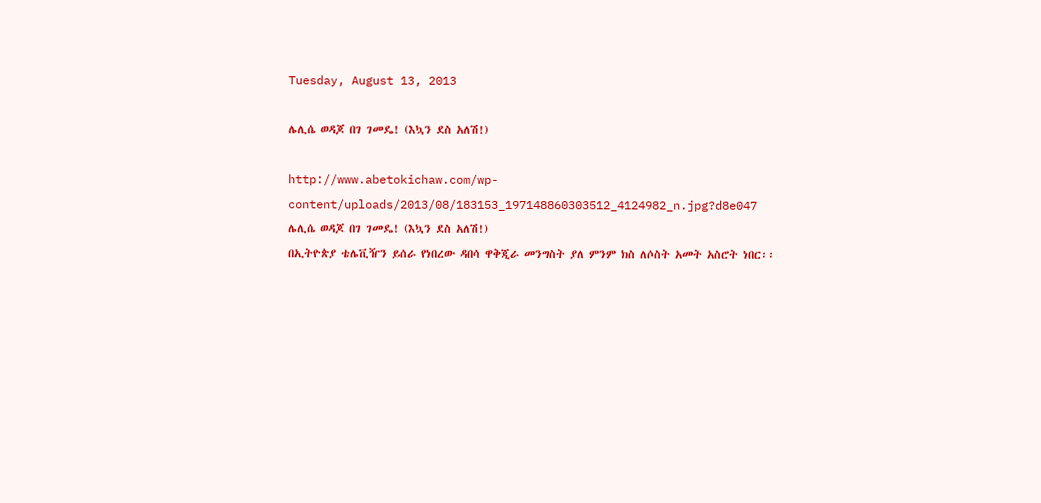Tuesday, August 13, 2013

ሌሊሴ ወዳጆ በገ ገመዴ! (እኳን ደስ አለሽ!)

http://www.abetokichaw.com/wp-content/uploads/2013/08/183153_197148860303512_4124982_n.jpg?d8e047
ሌሊሴ ወዳጆ በገ ገመዴ! (እኳን ደስ አለሽ!)
በኢትዮጵያ ቴሌቪዥን ይሰራ የነበረው ዳበሳ ዋቅጂራ መንግስት ያለ ምንም ክስ ለሶስት አመት አስሮት ነበር፡፡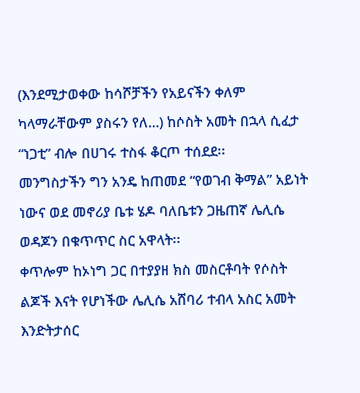(እንደሚታወቀው ከሳሾቻችን የአይናችን ቀለም ካላማራቸውም ያስሩን የለ…) ከሶስት አመት በኋላ ሲፈታ “ነጋቲ” ብሎ በሀገሩ ተስፋ ቆርጦ ተሰደደ፡፡
መንግስታችን ግን አንዴ ከጠመደ “የወገብ ቅማል” አይነት ነውና ወደ መኖሪያ ቤቱ ሄዶ ባለቤቱን ጋዜጠኛ ሌሊሴ ወዳጆን በቁጥጥር ስር አዋላት፡፡
ቀጥሎም ከኦነግ ጋር በተያያዘ ክስ መስርቶባት የሶስት ልጆች እናት የሆነችው ሌሊሴ አሸባሪ ተብላ አስር አመት እንድትታሰር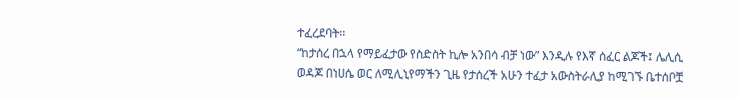ተፈረደባት፡፡
“ከታሰረ በኋላ የማይፈታው የስድስት ኪሎ አንበሳ ብቻ ነው” እንዲሉ የእኛ ሰፈር ልጆች፤ ሌሊሲ ወዳጆ በነሀሴ ወር ለሚሊኒየማችን ጊዜ የታሰረች አሁን ተፈታ አውስትራሊያ ከሚገኙ ቤተሰቦቿ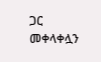ጋር መቀላቀሏን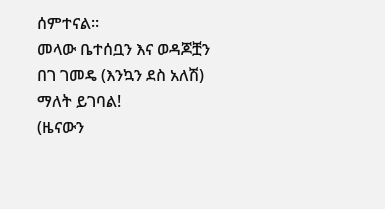ሰምተናል፡፡
መላው ቤተሰቧን እና ወዳጆቿን በገ ገመዴ (እንኳን ደስ አለሽ) ማለት ይገባል!
(ዜናውን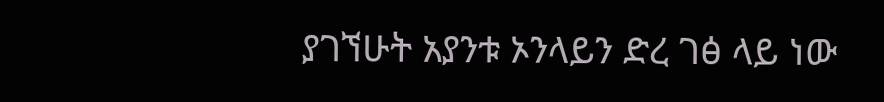ያገኘሁት አያንቱ ኦንላይን ድረ ገፅ ላይ ነው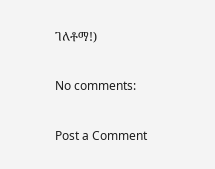ገለቶማ!)

No comments:

Post a Comment